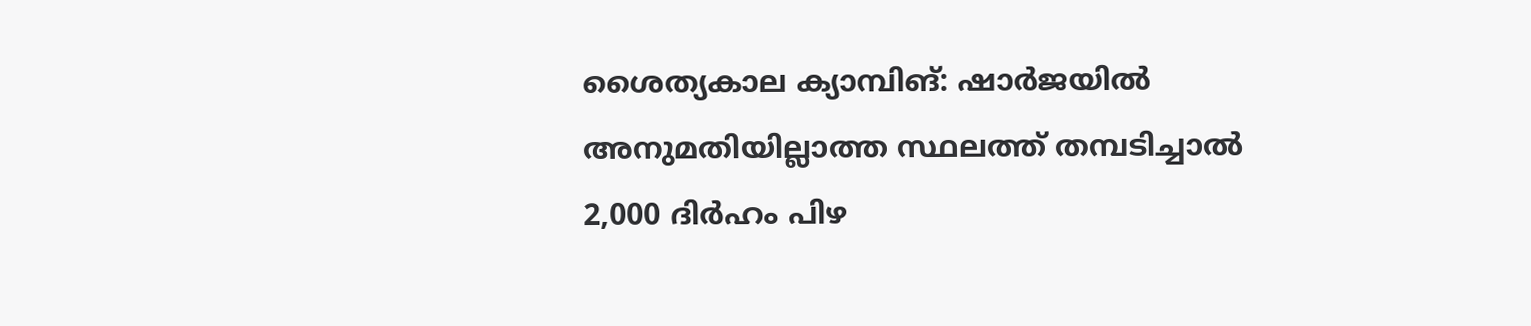ശൈത്യകാല ക്യാമ്പിങ്: ഷാർജയിൽ അനുമതിയില്ലാത്ത സ്ഥലത്ത് തമ്പടിച്ചാൽ 2,000 ദിർഹം പിഴ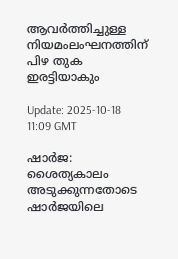ആവർത്തിച്ചുള്ള നിയമംലംഘനത്തിന് പിഴ തുക ഇരട്ടിയാകും

Update: 2025-10-18 11:09 GMT

ഷാർജ: ശൈത്യകാലം അടുക്കുന്നതോടെ ഷാർജയിലെ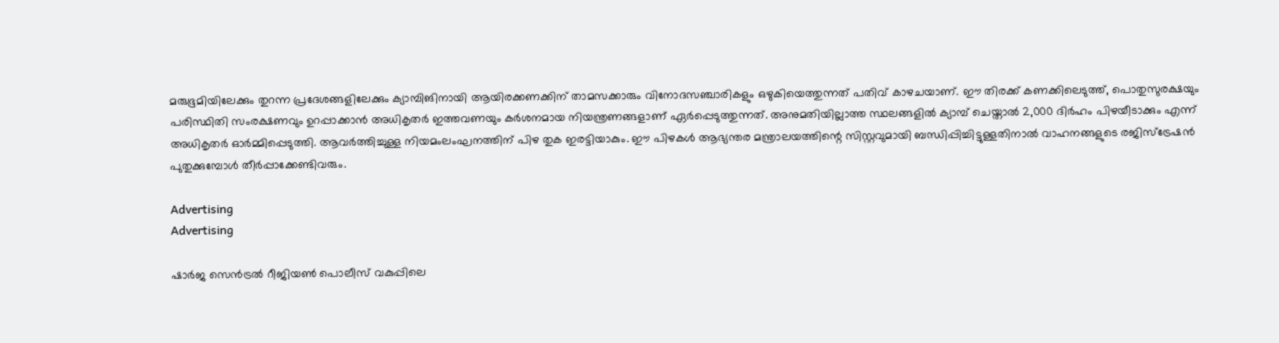മരുഭൂമിയിലേക്കും തുറന്ന പ്രദേശങ്ങളിലേക്കും ക്യാമ്പിങിനായി ആയിരക്കണക്കിന് താമസക്കാരും വിനോദസഞ്ചാരികളും ഒഴുകിയെത്തുന്നത് പതിവ് കാഴചയാണ്. ഈ തിരക്ക് കണക്കിലെടുത്ത്, പൊതുസുരക്ഷയും പരിസ്ഥിതി സംരക്ഷണവും ഉറപ്പാക്കാൻ അധികൃതർ ഇത്തവണയും കർശനമായ നിയന്ത്രണങ്ങളാണ് ഏർപ്പെടുത്തുന്നത്. അനുമതിയില്ലാത്ത സ്ഥലങ്ങളിൽ ക്യാമ്പ് ചെയ്താൽ 2,000 ദിർഹം പിഴയീടാക്കും എന്ന് അധികൃതർ ഓർമ്മിപ്പെടുത്തി. ആവർത്തിച്ചുള്ള നിയമംലംഘനത്തിന് പിഴ തുക ഇരട്ടിയാകും. ഈ പിഴകൾ ആഭ്യന്തര മന്ത്രാലയത്തിന്റെ സിസ്റ്റവുമായി ബന്ധിപ്പിച്ചിട്ടുള്ളതിനാൽ വാഹനങ്ങളുടെ രജിസ്‌ട്രേഷൻ പുതുക്കുമ്പോൾ തീർപ്പാക്കേണ്ടിവരും.

Advertising
Advertising

ഷാർജ സെൻട്രൽ റീജിയൺ പൊലീസ് വകുപ്പിലെ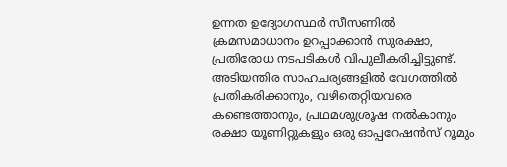ഉന്നത ഉദ്യോഗസ്ഥർ സീസണിൽ ക്രമസമാധാനം ഉറപ്പാക്കാൻ സുരക്ഷാ, പ്രതിരോധ നടപടികൾ വിപുലീകരിച്ചിട്ടുണ്ട്. അടിയന്തിര സാഹചര്യങ്ങളിൽ വേഗത്തിൽ പ്രതികരിക്കാനും, വഴിതെറ്റിയവരെ കണ്ടെത്താനും, പ്രഥമശുശ്രൂഷ നൽകാനും രക്ഷാ യൂണിറ്റുകളും ഒരു ഓപ്പറേഷൻസ് റൂമും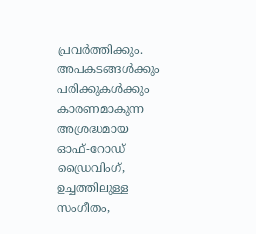പ്രവർത്തിക്കും. അപകടങ്ങൾക്കും പരിക്കുകൾക്കും കാരണമാകുന്ന അശ്രദ്ധമായ ഓഫ്-റോഡ് ഡ്രൈവിംഗ്, ഉച്ചത്തിലുള്ള സംഗീതം,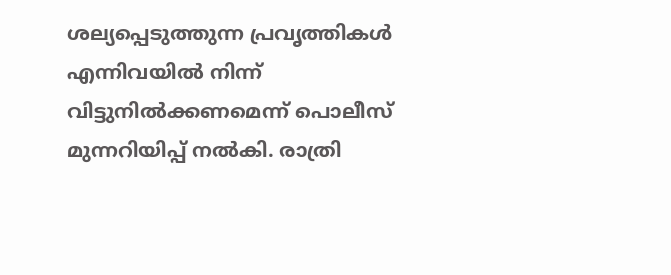ശല്യപ്പെടുത്തുന്ന പ്രവൃത്തികൾ എന്നിവയിൽ നിന്ന് വിട്ടുനിൽക്കണമെന്ന് പൊലീസ് മുന്നറിയിപ്പ് നൽകി. രാത്രി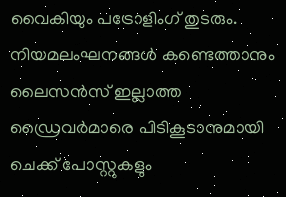വൈകിയും പട്രോളിംഗ് തുടരും. നിയമലംഘനങ്ങൾ കണ്ടെത്താനും ലൈസൻസ് ഇല്ലാത്ത ഡ്രൈവർമാരെ പിടികൂടാനുമായി ചെക്ക് പോസ്റ്റുകളും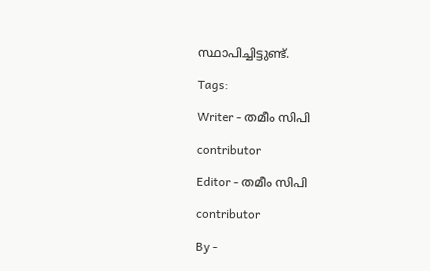സ്ഥാപിച്ചിട്ടുണ്ട്.

Tags:

Writer - തമീം സിപി

contributor

Editor - തമീം സിപി

contributor

By -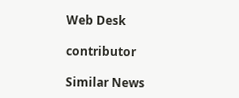Web Desk

contributor

Similar News